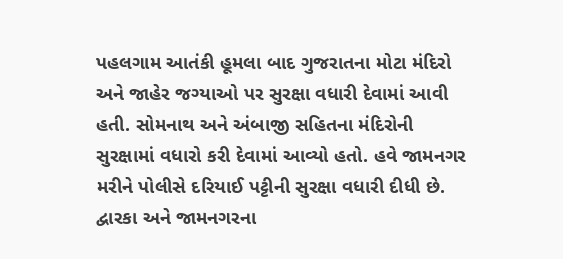પહલગામ આતંકી હૂમલા બાદ ગુજરાતના મોટા મંદિરો અને જાહેર જગ્યાઓ પર સુરક્ષા વધારી દેવામાં આવી હતી. સોમનાથ અને અંબાજી સહિતના મંદિરોની સુરક્ષામાં વધારો કરી દેવામાં આવ્યો હતો. હવે જામનગર મરીને પોલીસે દરિયાઈ પટ્ટીની સુરક્ષા વધારી દીધી છે. દ્વારકા અને જામનગરના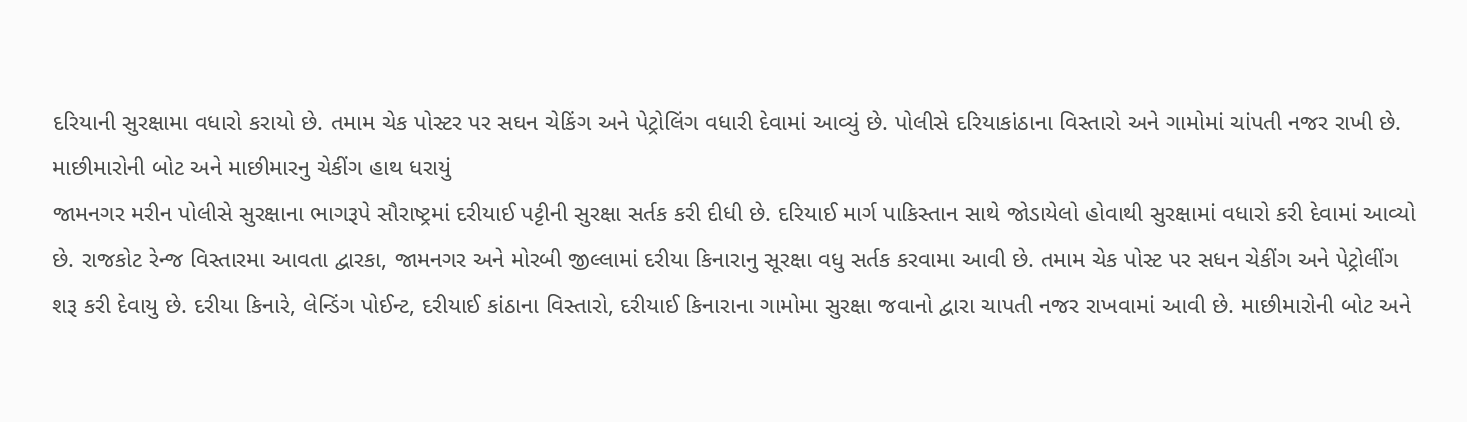દરિયાની સુરક્ષામા વધારો કરાયો છે. તમામ ચેક પોસ્ટર પર સઘન ચેકિંગ અને પેટ્રોલિંગ વધારી દેવામાં આવ્યું છે. પોલીસે દરિયાકાંઠાના વિસ્તારો અને ગામોમાં ચાંપતી નજર રાખી છે.
માછીમારોની બોટ અને માછીમારનુ ચેકીંગ હાથ ધરાયું
જામનગર મરીન પોલીસે સુરક્ષાના ભાગરૂપે સૌરાષ્ટ્રમાં દરીયાઈ પટ્ટીની સુરક્ષા સર્તક કરી દીધી છે. દરિયાઈ માર્ગ પાકિસ્તાન સાથે જોડાયેલો હોવાથી સુરક્ષામાં વધારો કરી દેવામાં આવ્યો છે. રાજકોટ રેન્જ વિસ્તારમા આવતા દ્વારકા, જામનગર અને મોરબી જીલ્લામાં દરીયા કિનારાનુ સૂરક્ષા વધુ સર્તક કરવામા આવી છે. તમામ ચેક પોસ્ટ પર સધન ચેકીંગ અને પેટ્રોલીંગ શરૂ કરી દેવાયુ છે. દરીયા કિનારે, લેન્ડિંગ પોઈન્ટ, દરીયાઈ કાંઠાના વિસ્તારો, દરીયાઈ કિનારાના ગામોમા સુરક્ષા જવાનો દ્વારા ચાપતી નજર રાખવામાં આવી છે. માછીમારોની બોટ અને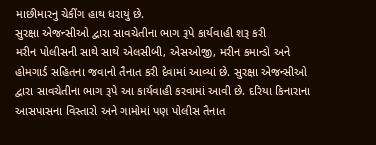માછીમારનુ ચેકીંગ હાથ ધરાયું છે.
સુરક્ષા એજન્સીઓ દ્વારા સાવચેતીના ભાગ રૂપે કાર્યવાહી શરૂ કરી
મરીન પોલીસની સાથે સાથે એલસીબી, એસઓજી, મરીન કમાન્ડો અને હોમગાર્ડ સહિતના જવાનો તૈનાત કરી દેવામાં આવ્યાં છે. સુરક્ષા એજન્સીઓ દ્વારા સાવચેતીના ભાગ રૂપે આ કાર્યવાહી કરવામાં આવી છે. દરિયા કિનારાના આસપાસના વિસ્તારો અને ગામોમાં પણ પોલીસ તૈનાત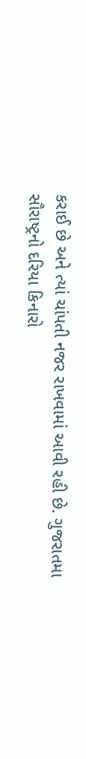કરાઈ છે અને ત્યાં ચાંપતી નજર રાખવામાં આવી રહી છે. ગુજરાતમા સૌરાષ્ટ્રનો દરિયા કિનારો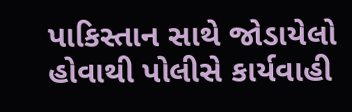પાકિસ્તાન સાથે જોડાયેલો હોવાથી પોલીસે કાર્યવાહી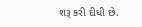શરૂ કરી દીધી છે.